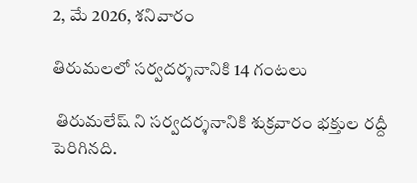2, మే 2026, శనివారం

తిరుమలలో సర్వదర్శనానికి 14 గంటలు

 తిరుమలేష్ ని సర్వదర్శనానికి శుక్రవారం భక్తుల రద్దీ పెరిగినది.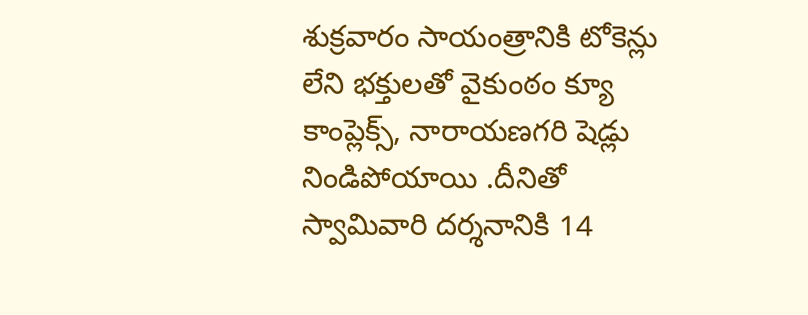శుక్రవారం సాయంత్రానికి టోకెన్లు లేని భక్తులతో వైకుంఠం క్యూ కాంప్లెక్స్, నారాయణగరి షెడ్లు నిండిపోయాయి .దీనితో స్వామివారి దర్శనానికి 14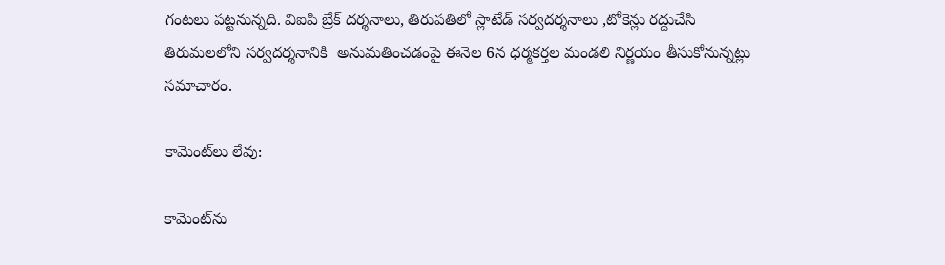గంటలు పట్టనున్నది. విఐపి బ్రేక్ దర్శనాలు, తిరుపతిలో స్లాటేడ్ సర్వదర్శనాలు ,టోకెన్లు రద్దుచేసి తిరుమలలోని సర్వదర్శనానికి  అనుమతించడంపై ఈనెల 6న ధర్మకర్తల మండలి నిర్ణయం తీసుకోనున్నట్లు సమాచారం.

కామెంట్‌లు లేవు:

కామెంట్‌ను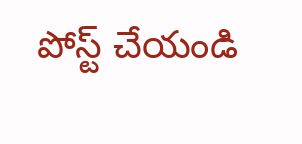పోస్ట్ చేయండి